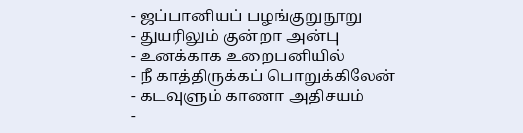- ஜப்பானியப் பழங்குறுநூறு
- துயரிலும் குன்றா அன்பு
- உனக்காக உறைபனியில்
- நீ காத்திருக்கப் பொறுக்கிலேன்
- கடவுளும் காணா அதிசயம்
-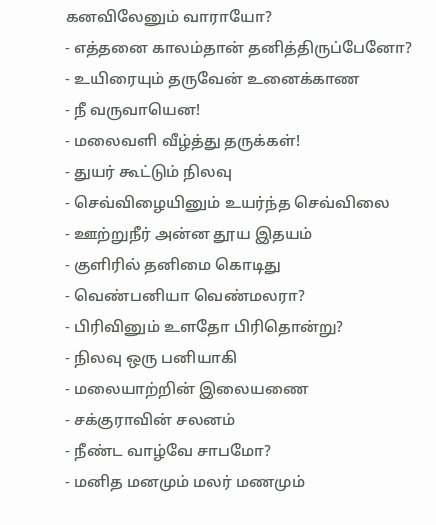கனவிலேனும் வாராயோ?
- எத்தனை காலம்தான் தனித்திருப்பேனோ?
- உயிரையும் தருவேன் உனைக்காண
- நீ வருவாயென!
- மலைவளி வீழ்த்து தருக்கள்!
- துயர் கூட்டும் நிலவு
- செவ்விழையினும் உயர்ந்த செவ்விலை
- ஊற்றுநீர் அன்ன தூய இதயம்
- குளிரில் தனிமை கொடிது
- வெண்பனியா வெண்மலரா?
- பிரிவினும் உளதோ பிரிதொன்று?
- நிலவு ஒரு பனியாகி
- மலையாற்றின் இலையணை
- சக்குராவின் சலனம்
- நீண்ட வாழ்வே சாபமோ?
- மனித மனமும் மலர் மணமும்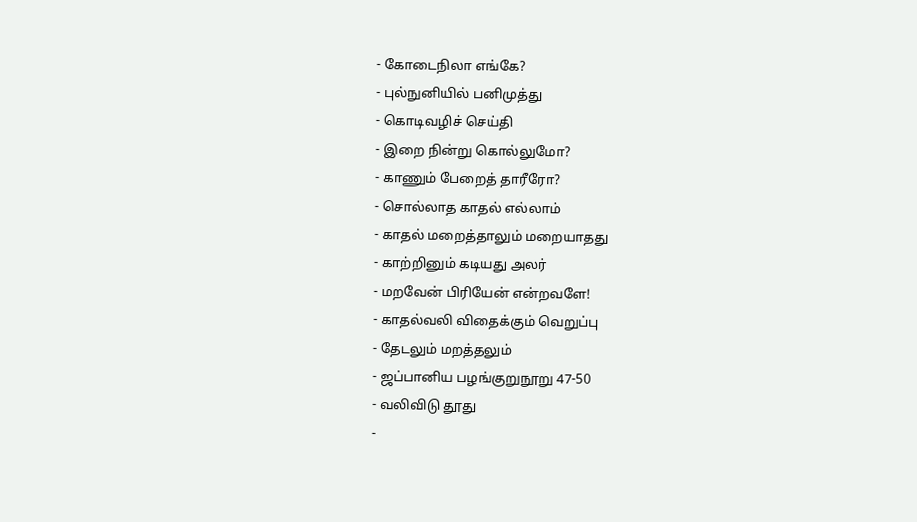- கோடைநிலா எங்கே?
- புல்நுனியில் பனிமுத்து
- கொடிவழிச் செய்தி
- இறை நின்று கொல்லுமோ?
- காணும் பேறைத் தாரீரோ?
- சொல்லாத காதல் எல்லாம்
- காதல் மறைத்தாலும் மறையாதது
- காற்றினும் கடியது அலர்
- மறவேன் பிரியேன் என்றவளே!
- காதல்வலி விதைக்கும் வெறுப்பு
- தேடலும் மறத்தலும்
- ஜப்பானிய பழங்குறுநூறு 47-50
- வலிவிடு தூது
-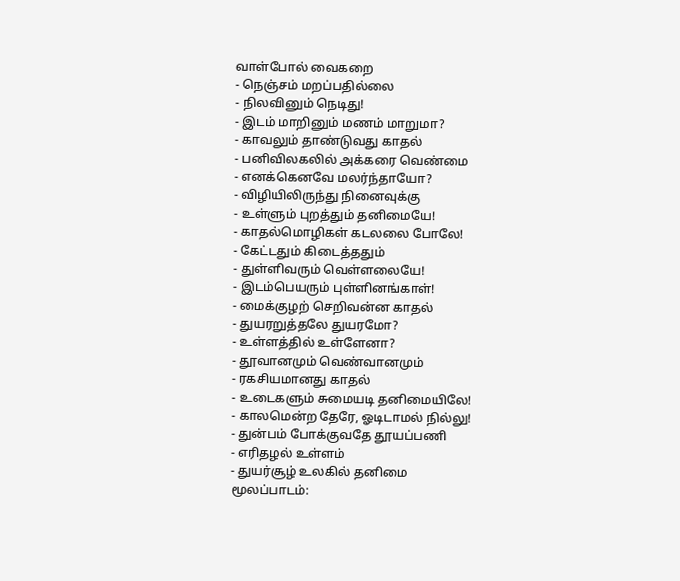வாள்போல் வைகறை
- நெஞ்சம் மறப்பதில்லை
- நிலவினும் நெடிது!
- இடம் மாறினும் மணம் மாறுமா?
- காவலும் தாண்டுவது காதல்
- பனிவிலகலில் அக்கரை வெண்மை
- எனக்கெனவே மலர்ந்தாயோ?
- விழியிலிருந்து நினைவுக்கு
- உள்ளும் புறத்தும் தனிமையே!
- காதல்மொழிகள் கடலலை போலே!
- கேட்டதும் கிடைத்ததும்
- துள்ளிவரும் வெள்ளலையே!
- இடம்பெயரும் புள்ளினங்காள்!
- மைக்குழற் செறிவன்ன காதல்
- துயரறுத்தலே துயரமோ?
- உள்ளத்தில் உள்ளேனா?
- தூவானமும் வெண்வானமும்
- ரகசியமானது காதல்
- உடைகளும் சுமையடி தனிமையிலே!
- காலமென்ற தேரே, ஓடிடாமல் நில்லு!
- துன்பம் போக்குவதே தூயப்பணி
- எரிதழல் உள்ளம்
- துயர்சூழ் உலகில் தனிமை
மூலப்பாடம்: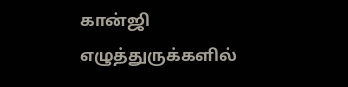கான்ஜி எழுத்துருக்களில்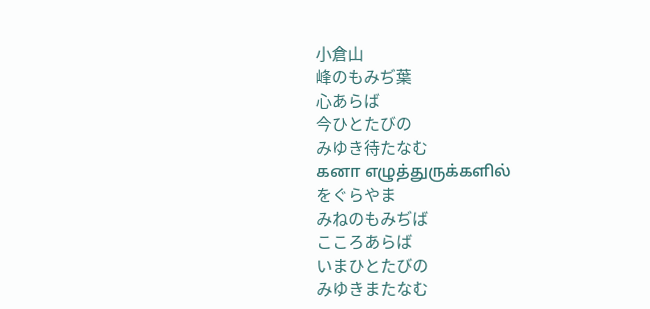小倉山
峰のもみぢ葉
心あらば
今ひとたびの
みゆき待たなむ
கனா எழுத்துருக்களில்
をぐらやま
みねのもみぢば
こころあらば
いまひとたびの
みゆきまたなむ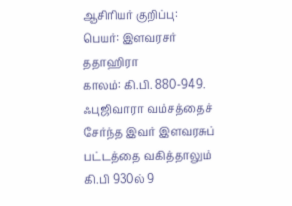ஆசிரியர் குறிப்பு:
பெயர்: இளவரசர் ததாஹிரா
காலம்: கி.பி. 880-949.
ஃபுஜிவாரா வம்சத்தைச் சேர்ந்த இவர் இளவரசுப் பட்டத்தை வகித்தாலும் கி.பி 930ல் 9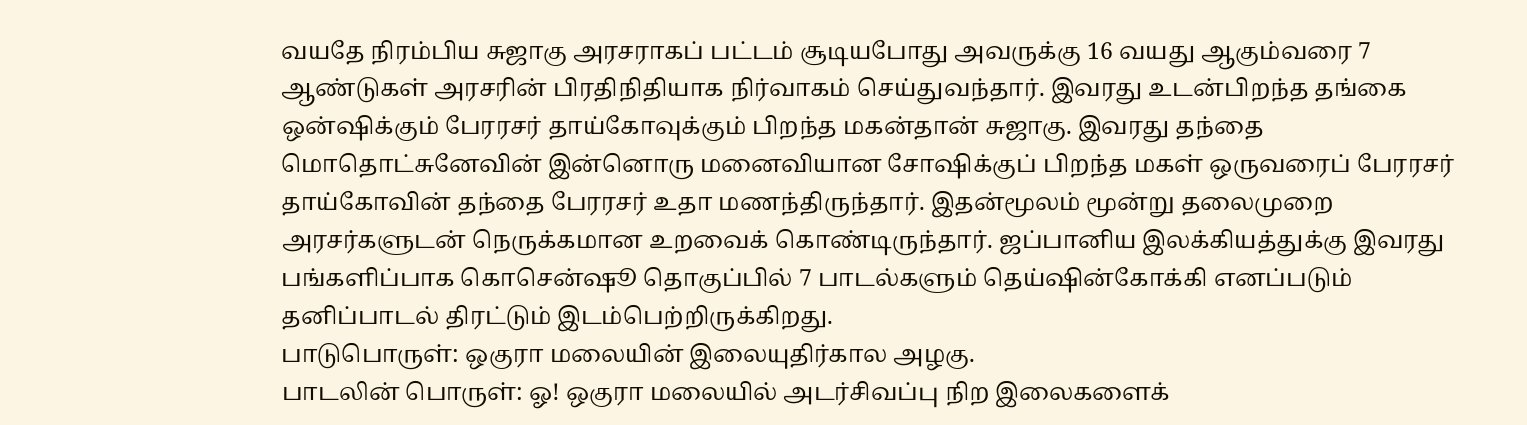வயதே நிரம்பிய சுஜாகு அரசராகப் பட்டம் சூடியபோது அவருக்கு 16 வயது ஆகும்வரை 7 ஆண்டுகள் அரசரின் பிரதிநிதியாக நிர்வாகம் செய்துவந்தார். இவரது உடன்பிறந்த தங்கை ஒன்ஷிக்கும் பேரரசர் தாய்கோவுக்கும் பிறந்த மகன்தான் சுஜாகு. இவரது தந்தை மொதொட்சுனேவின் இன்னொரு மனைவியான சோஷிக்குப் பிறந்த மகள் ஒருவரைப் பேரரசர் தாய்கோவின் தந்தை பேரரசர் உதா மணந்திருந்தார். இதன்மூலம் மூன்று தலைமுறை அரசர்களுடன் நெருக்கமான உறவைக் கொண்டிருந்தார். ஜப்பானிய இலக்கியத்துக்கு இவரது பங்களிப்பாக கொசென்ஷூ தொகுப்பில் 7 பாடல்களும் தெய்ஷின்கோக்கி எனப்படும் தனிப்பாடல் திரட்டும் இடம்பெற்றிருக்கிறது.
பாடுபொருள்: ஒகுரா மலையின் இலையுதிர்கால அழகு.
பாடலின் பொருள்: ஓ! ஒகுரா மலையில் அடர்சிவப்பு நிற இலைகளைக்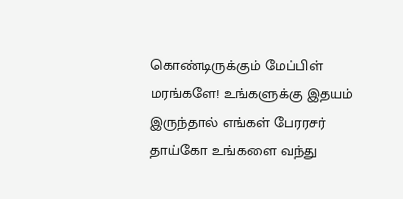கொண்டிருக்கும் மேப்பிள் மரங்களே! உங்களுக்கு இதயம் இருந்தால் எங்கள் பேரரசர் தாய்கோ உங்களை வந்து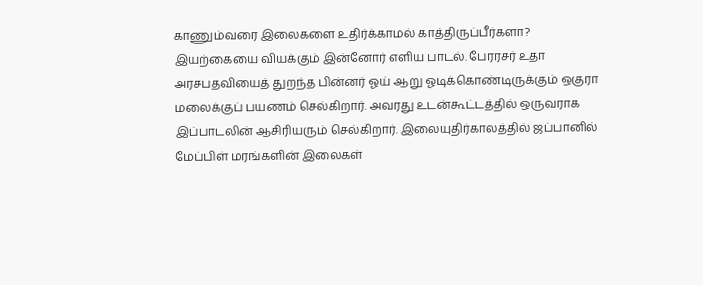காணும்வரை இலைகளை உதிர்க்காமல் காத்திருப்பீர்களா?
இயற்கையை வியக்கும் இன்னோர் எளிய பாடல். பேரரசர் உதா அரசபதவியைத் துறந்த பின்னர் ஓய் ஆறு ஓடிக்கொண்டிருக்கும் ஒகுரா மலைக்குப் பயணம் செல்கிறார். அவரது உடன்கூட்டத்தில் ஒருவராக இப்பாடலின் ஆசிரியரும் செல்கிறார். இலையுதிர்காலத்தில் ஜப்பானில் மேப்பிள் மரங்களின் இலைகள்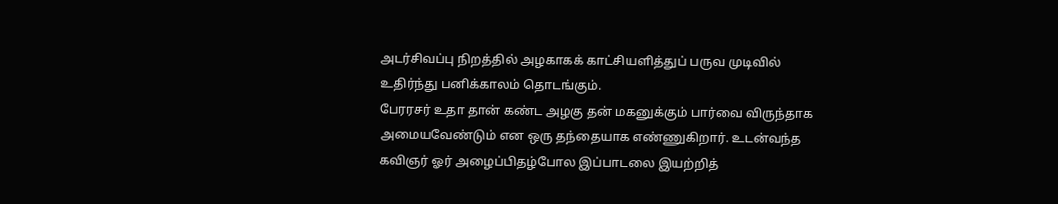அடர்சிவப்பு நிறத்தில் அழகாகக் காட்சியளித்துப் பருவ முடிவில் உதிர்ந்து பனிக்காலம் தொடங்கும்.
பேரரசர் உதா தான் கண்ட அழகு தன் மகனுக்கும் பார்வை விருந்தாக அமையவேண்டும் என ஒரு தந்தையாக எண்ணுகிறார். உடன்வந்த கவிஞர் ஓர் அழைப்பிதழ்போல இப்பாடலை இயற்றித்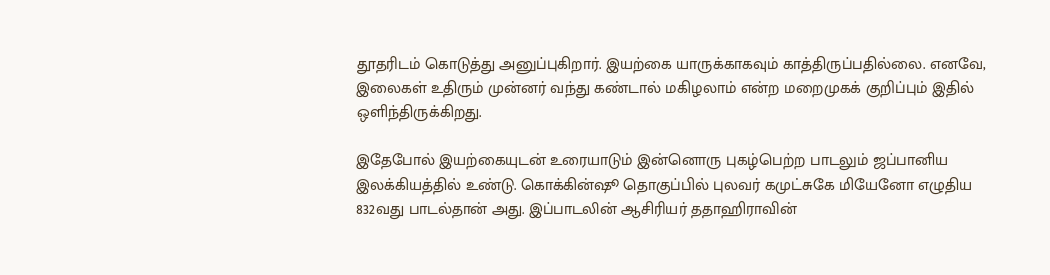தூதரிடம் கொடுத்து அனுப்புகிறார். இயற்கை யாருக்காகவும் காத்திருப்பதில்லை. எனவே, இலைகள் உதிரும் முன்னர் வந்து கண்டால் மகிழலாம் என்ற மறைமுகக் குறிப்பும் இதில் ஒளிந்திருக்கிறது.

இதேபோல் இயற்கையுடன் உரையாடும் இன்னொரு புகழ்பெற்ற பாடலும் ஜப்பானிய இலக்கியத்தில் உண்டு. கொக்கின்ஷூ தொகுப்பில் புலவர் கமுட்சுகே மியேனோ எழுதிய 832வது பாடல்தான் அது. இப்பாடலின் ஆசிரியர் ததாஹிராவின்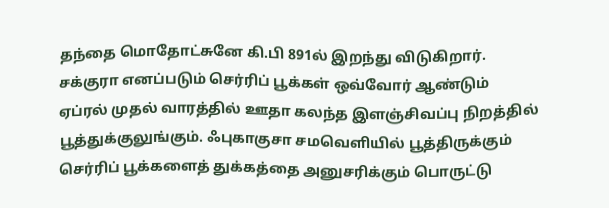தந்தை மொதோட்சுனே கி.பி 891ல் இறந்து விடுகிறார். சக்குரா எனப்படும் செர்ரிப் பூக்கள் ஒவ்வோர் ஆண்டும் ஏப்ரல் முதல் வாரத்தில் ஊதா கலந்த இளஞ்சிவப்பு நிறத்தில் பூத்துக்குலுங்கும். ஃபுகாகுசா சமவெளியில் பூத்திருக்கும் செர்ரிப் பூக்களைத் துக்கத்தை அனுசரிக்கும் பொருட்டு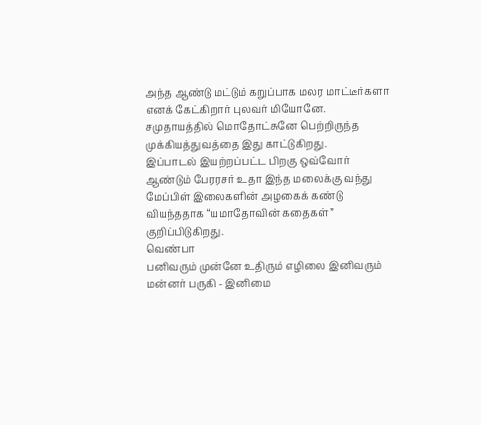அந்த ஆண்டு மட்டும் கறுப்பாக மலர மாட்டீர்களா எனக் கேட்கிறார் புலவர் மியோனே. சமுதாயத்தில் மொதோட்சுனே பெற்றிருந்த முக்கியத்துவத்தை இது காட்டுகிறது.
இப்பாடல் இயற்றப்பட்ட பிறகு ஒவ்வோர் ஆண்டும் பேரரசர் உதா இந்த மலைக்கு வந்து மேப்பிள் இலைகளின் அழகைக் கண்டு வியந்ததாக “யமாதோவின் கதைகள்” குறிப்பிடுகிறது.
வெண்பா
பனிவரும் முன்னே உதிரும் எழிலை இனிவரும் மன்னர் பருகி - இனிமை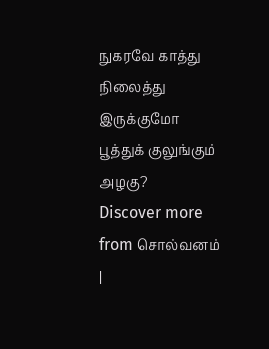நுகரவே காத்து நிலைத்து இருக்குமோ பூத்துக் குலுங்கும் அழகு?
Discover more from சொல்வனம் |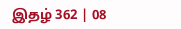இதழ் 362 | 08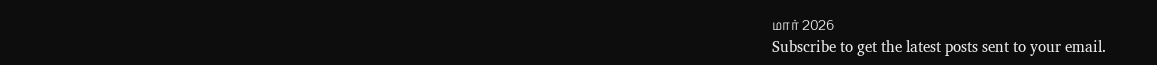மார் 2026
Subscribe to get the latest posts sent to your email.